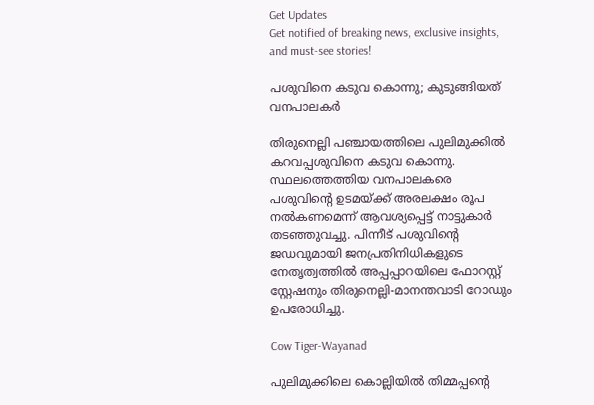Get Updates
Get notified of breaking news, exclusive insights, and must-see stories!

പശുവിനെ കടുവ കൊന്നു; കുടുങ്ങിയത് വനപാലകര്‍

തിരുനെല്ലി പഞ്ചായത്തിലെ പുലിമുക്കില്‍ കറവപ്പശുവിനെ കടുവ കൊന്നു. സ്ഥലത്തെത്തിയ വനപാലകരെ പശുവിന്റെ ഉടമയ്ക്ക് അരലക്ഷം രൂപ നല്‍കണമെന്ന് ആവശ്യപ്പെട്ട് നാട്ടുകാര്‍ തടഞ്ഞുവച്ചു. പിന്നീട് പശുവിന്റെ ജഡവുമായി ജനപ്രതിനിധികളുടെ നേതൃത്വത്തില്‍ അപ്പപ്പാറയിലെ ഫോറസ്റ്റ് സ്റ്റേഷനും തിരുനെല്ലി-മാനന്തവാടി റോഡും ഉപരോധിച്ചു.

Cow Tiger-Wayanad

പുലിമുക്കിലെ കൊല്ലിയില്‍ തിമ്മപ്പന്റെ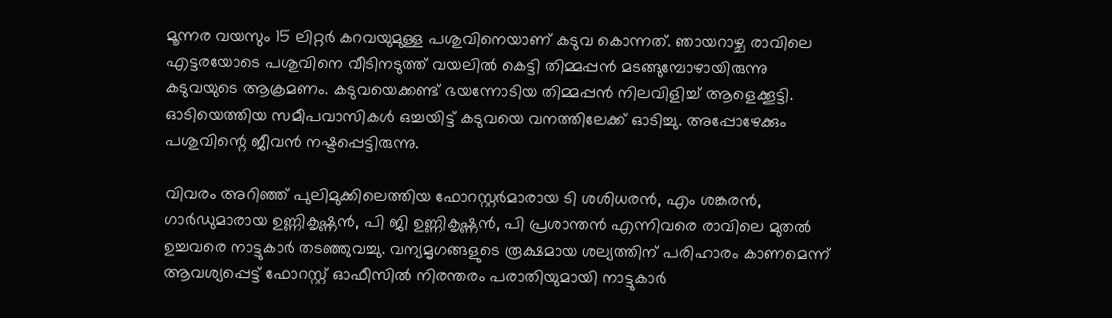മൂന്നര വയസും 15 ലിറ്റര്‍ കറവയുമുള്ള പശുവിനെയാണ് കടുവ കൊന്നത്. ഞായറാഴ്ച രാവിലെ എട്ടരയോടെ പശുവിനെ വീടിനടുത്ത് വയലില്‍ കെട്ടി തിമ്മപ്പന്‍ മടങ്ങുമ്പോഴായിരുന്നു കടുവയുടെ ആക്രമണം. കടുവയെക്കണ്ട് ഭയന്നോടിയ തിമ്മപ്പന്‍ നിലവിളിച്ച് ആളെക്കൂട്ടി. ഓടിയെത്തിയ സമീപവാസികള്‍ ഒച്ചയിട്ട് കടുവയെ വനത്തിലേക്ക് ഓടിച്ചു. അപ്പോഴേക്കും പശുവിന്റെ ജീവന്‍ നഷ്ടപ്പെട്ടിരുന്നു.

വിവരം അറിഞ്ഞ് പുലിമുക്കിലെത്തിയ ഫോറസ്റ്റര്‍മാരായ ടി ശശിധരന്‍, എം ശങ്കരന്‍, ഗാര്‍ഡുമാരായ ഉണ്ണികൃഷ്ണന്‍, പി ജി ഉണ്ണികൃഷ്ണന്‍, പി പ്രശാന്തന്‍ എന്നിവരെ രാവിലെ മുതല്‍ ഉച്ചവരെ നാട്ടുകാര്‍ തടഞ്ഞുവച്ചു. വന്യമൃഗങ്ങളുടെ രൂക്ഷമായ ശല്യത്തിന് പരിഹാരം കാണമെന്ന് ആവശ്യപ്പെട്ട് ഫോറസ്റ്റ് ഓഫീസില്‍ നിരന്തരം പരാതിയുമായി നാട്ടുകാര്‍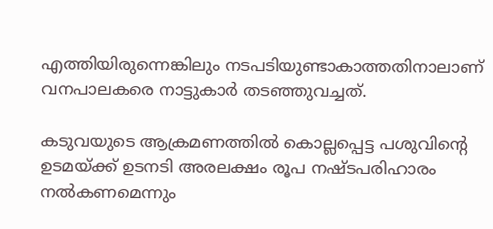എത്തിയിരുന്നെങ്കിലും നടപടിയുണ്ടാകാത്തതിനാലാണ് വനപാലകരെ നാട്ടുകാര്‍ തടഞ്ഞുവച്ചത്.

കടുവയുടെ ആക്രമണത്തില്‍ കൊല്ലപ്പെട്ട പശുവിന്റെ ഉടമയ്ക്ക് ഉടനടി അരലക്ഷം രൂപ നഷ്ടപരിഹാരം നല്‍കണമെന്നും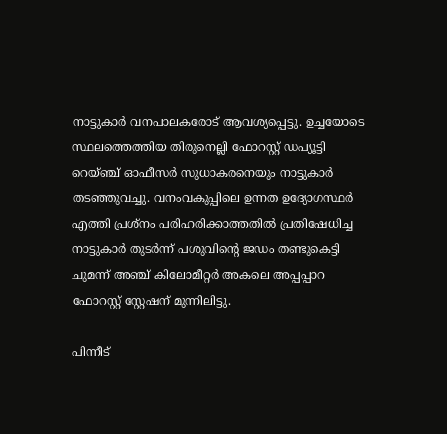നാട്ടുകാര്‍ വനപാലകരോട് ആവശ്യപ്പെട്ടു. ഉച്ചയോടെ സ്ഥലത്തെത്തിയ തിരുനെല്ലി ഫോറസ്റ്റ് ഡപ്യൂട്ടി റെയ്ഞ്ച് ഓഫീസര്‍ സുധാകരനെയും നാട്ടുകാര്‍ തടഞ്ഞുവച്ചു. വനംവകുപ്പിലെ ഉന്നത ഉദ്യോഗസ്ഥര്‍ എത്തി പ്രശ്‌നം പരിഹരിക്കാത്തതില്‍ പ്രതിഷേധിച്ച നാട്ടുകാര്‍ തുടര്‍ന്ന് പശുവിന്റെ ജഡം തണ്ടുകെട്ടി ചുമന്ന് അഞ്ച് കിലോമീറ്റര്‍ അകലെ അപ്പപ്പാറ ഫോറസ്റ്റ് സ്റ്റേഷന് മുന്നിലിട്ടു.

പിന്നീട്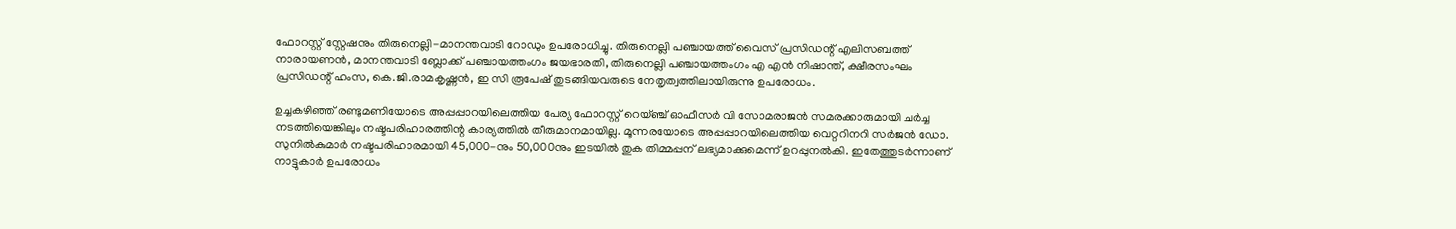ഫോറസ്റ്റ് സ്റ്റേഷനും തിരുനെല്ലി-മാനന്തവാടി റോഡും ഉപരോധിച്ചു. തിരുനെല്ലി പഞ്ചായത്ത് വൈസ് പ്രസിഡന്റ് എലിസബത്ത് നാരായണന്‍, മാനന്തവാടി ബ്ലോക്ക് പഞ്ചായത്തംഗം ജയഭാരതി, തിരുനെല്ലി പഞ്ചായത്തംഗം എ എന്‍ നിഷാന്ത്, ക്ഷീരസംഘം പ്രസിഡന്റ് ഹംസ, കെ.ജി.രാമകൃഷ്ണന്‍, ഇ സി രൂപേഷ് തുടങ്ങിയവരുടെ നേതൃത്വത്തിലായിരുന്നു ഉപരോധം.

ഉച്ചകഴിഞ്ഞ് രണ്ടുമണിയോടെ അപ്പപ്പാറയിലെത്തിയ പേര്യ ഫോറസ്റ്റ് റെയ്ഞ്ച് ഓഫീസര്‍ വി സോമരാജന്‍ സമരക്കാരുമായി ചര്‍ച്ച നടത്തിയെങ്കിലും നഷ്ടപരിഹാരത്തിന്റ കാര്യത്തില്‍ തീരുമാനമായില്ല. മൂന്നരയോടെ അപ്പപ്പാറയിലെത്തിയ വെറ്ററിനറി സര്‍ജന്‍ ഡോ. സുനില്‍കുമാര്‍ നഷ്ടപരിഹാരമായി 45,000-നും 50,000നും ഇടയില്‍ തുക തിമ്മപ്പന് ലഭ്യമാക്കുമെന്ന് ഉറപ്പുനല്‍കി. ഇതേത്തുടര്‍ന്നാണ് നാട്ടുകാര്‍ ഉപരോധം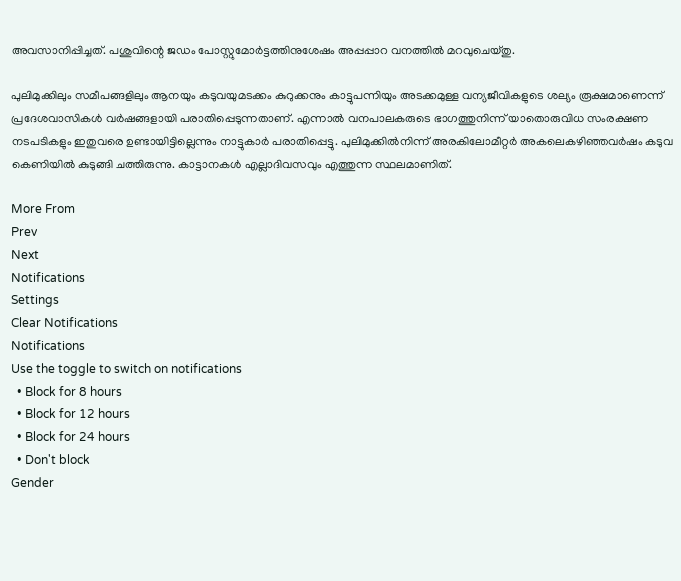അവസാനിപ്പിച്ചത്. പശുവിന്റെ ജഡം പോസ്റ്റുമോര്‍ട്ടത്തിനുശേഷം അപ്പപ്പാറ വനത്തില്‍ മറവുചെയ്തു.

പുലിമുക്കിലും സമീപങ്ങളിലും ആനയും കടുവയുമടക്കം കുറുക്കനും കാട്ടുപന്നിയും അടക്കമുള്ള വന്യജീവികളുടെ ശല്യം രൂക്ഷമാണെന്ന് പ്രദേശവാസികള്‍ വര്‍ഷങ്ങളായി പരാതിപ്പെടുന്നതാണ്. എന്നാല്‍ വനപാലകരുടെ ഭാഗത്തുനിന്ന് യാതൊരുവിധ സംരക്ഷണ നടപടികളും ഇതുവരെ ഉണ്ടായിട്ടില്ലെന്നും നാട്ടുകാര്‍ പരാതിപ്പെട്ടു. പുലിമുക്കില്‍നിന്ന് അരകിലോമീറ്റര്‍ അകലെകഴിഞ്ഞവര്‍ഷം കടുവ കെണിയില്‍ കുടുങ്ങി ചത്തിരുന്നു. കാട്ടാനകള്‍ എല്ലാദിവസവും എത്തുന്ന സ്ഥലമാണിത്.

More From
Prev
Next
Notifications
Settings
Clear Notifications
Notifications
Use the toggle to switch on notifications
  • Block for 8 hours
  • Block for 12 hours
  • Block for 24 hours
  • Don't block
Gender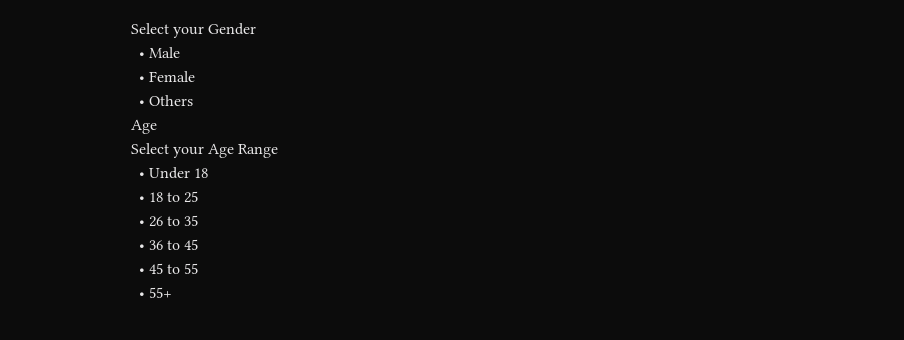Select your Gender
  • Male
  • Female
  • Others
Age
Select your Age Range
  • Under 18
  • 18 to 25
  • 26 to 35
  • 36 to 45
  • 45 to 55
  • 55+